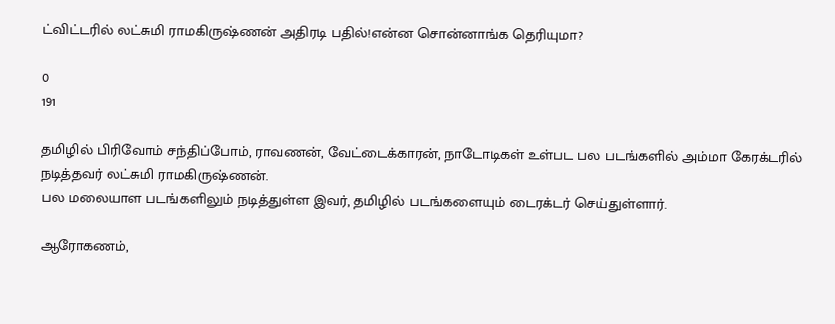ட்விட்டரில் லட்சுமி ராமகிருஷ்ணன் அதிரடி பதில்!என்ன சொன்னாங்க தெரியுமா?

0
191

தமிழில் பிரிவோம் சந்திப்போம், ராவணன், வேட்டைக்காரன், நாடோடிகள் உள்பட பல படங்களில் அம்மா கேரக்டரில் நடித்தவர் லட்சுமி ராமகிருஷ்ணன்.
பல மலையாள படங்களிலும் நடித்துள்ள இவர், தமிழில் படங்களையும் டைரக்டர் செய்துள்ளார்.

ஆரோகணம்,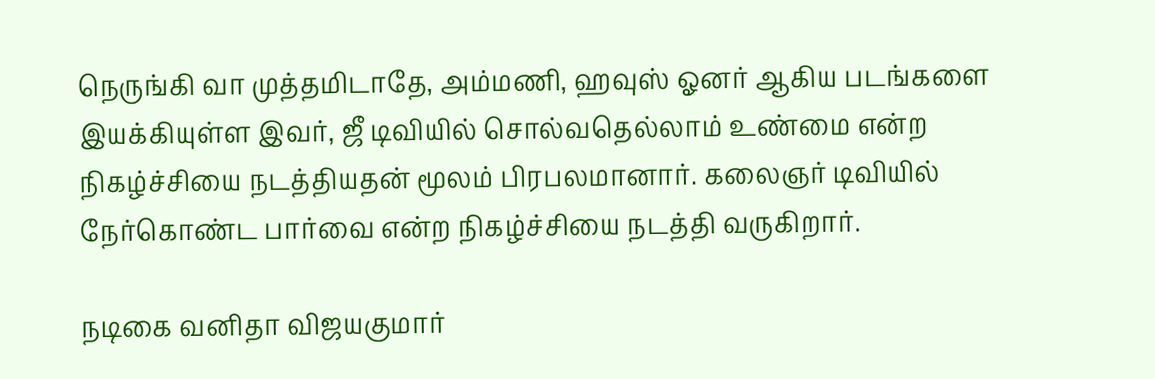நெருங்கி வா முத்தமிடாதே, அம்மணி, ஹவுஸ் ஓனர் ஆகிய படங்களை இயக்கியுள்ள இவர், ஜீ டிவியில் சொல்வதெல்லாம் உண்மை என்ற நிகழ்ச்சியை நடத்தியதன் மூலம் பிரபலமானார். கலைஞர் டிவியில் நேர்கொண்ட பார்வை என்ற நிகழ்ச்சியை நடத்தி வருகிறார்.

நடிகை வனிதா விஜயகுமார்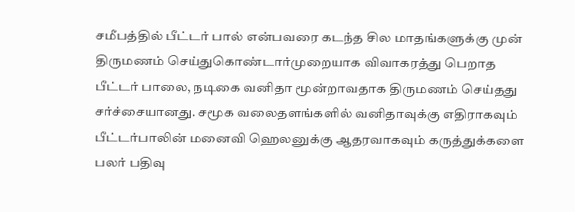சமீபத்தில் பீட்டர் பால் என்பவரை கடந்த சில மாதங்களுக்கு முன் திருமணம் செய்துகொண்டார்முறையாக விவாகரத்து பெறாத பீட்டர் பாலை, நடிகை வனிதா மூன்றாவதாக திருமணம் செய்தது சர்ச்சையானது. சமூக வலைதளங்களில் வனிதாவுக்கு எதிராகவும் பீட்டர்பாலின் மனைவி ஹெலனுக்கு ஆதரவாகவும் கருத்துக்களை பலர் பதிவு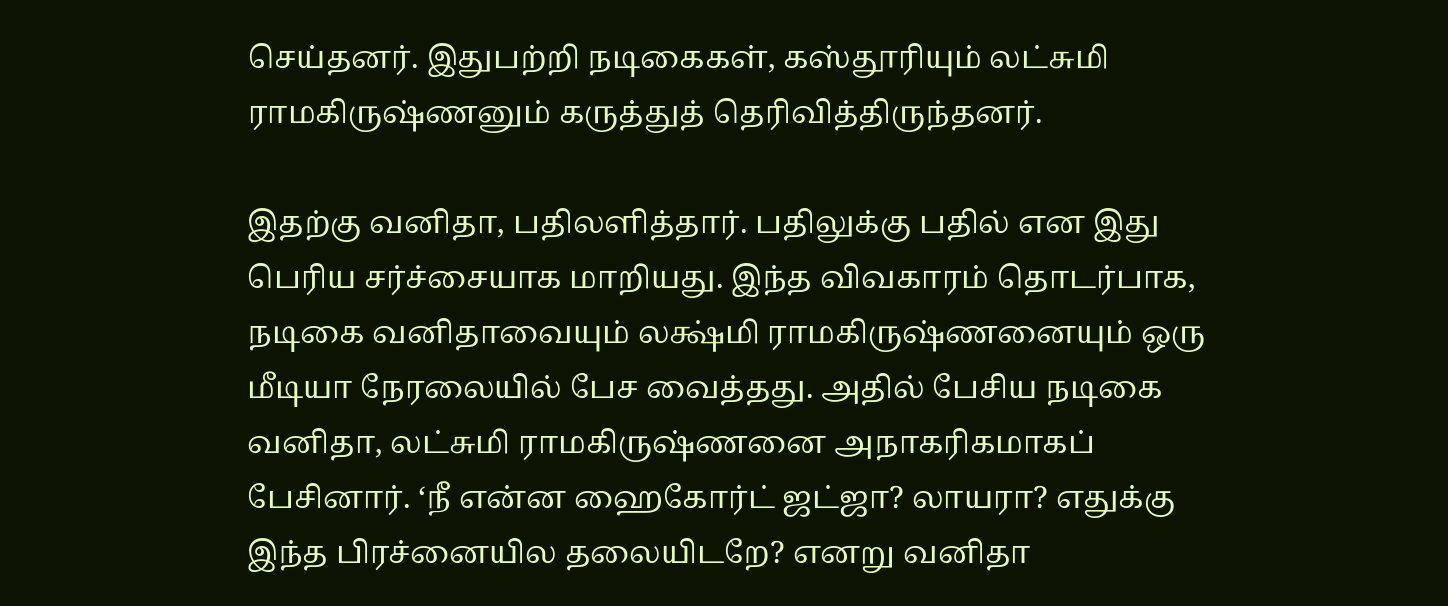செய்தனர். இதுபற்றி நடிகைகள், கஸ்தூரியும் லட்சுமி ராமகிருஷ்ணனும் கருத்துத் தெரிவித்திருந்தனர்.

இதற்கு வனிதா, பதிலளித்தார். பதிலுக்கு பதில் என இது பெரிய சர்ச்சையாக மாறியது. இந்த விவகாரம் தொடர்பாக, நடிகை வனிதாவையும் லக்ஷ்மி ராமகிருஷ்ணனையும் ஒரு மீடியா நேரலையில் பேச வைத்தது. அதில் பேசிய நடிகை வனிதா, லட்சுமி ராமகிருஷ்ணனை அநாகரிகமாகப் பேசினார். ‘நீ என்ன ஹைகோர்ட் ஜட்ஜா? லாயரா? எதுக்கு இந்த பிரச்னையில தலையிடறே? எனறு வனிதா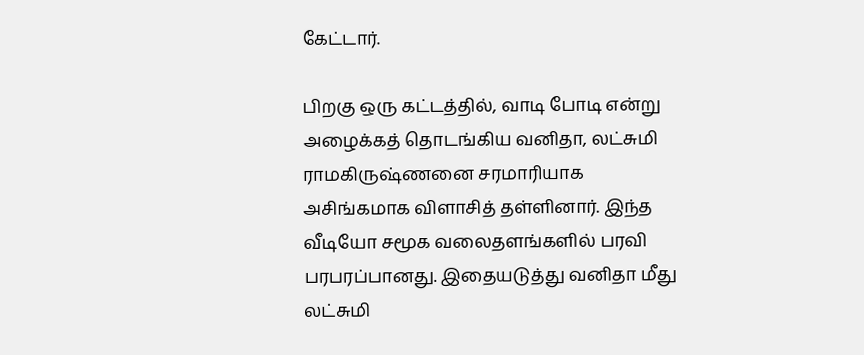கேட்டார்.

பிறகு ஒரு கட்டத்தில், வாடி போடி என்று அழைக்கத் தொடங்கிய வனிதா, லட்சுமி ராமகிருஷ்ணனை சரமாரியாக அசிங்கமாக விளாசித் தள்ளினார். இந்த வீடியோ சமூக வலைதளங்களில் பரவி பரபரப்பானது. இதையடுத்து வனிதா மீது லட்சுமி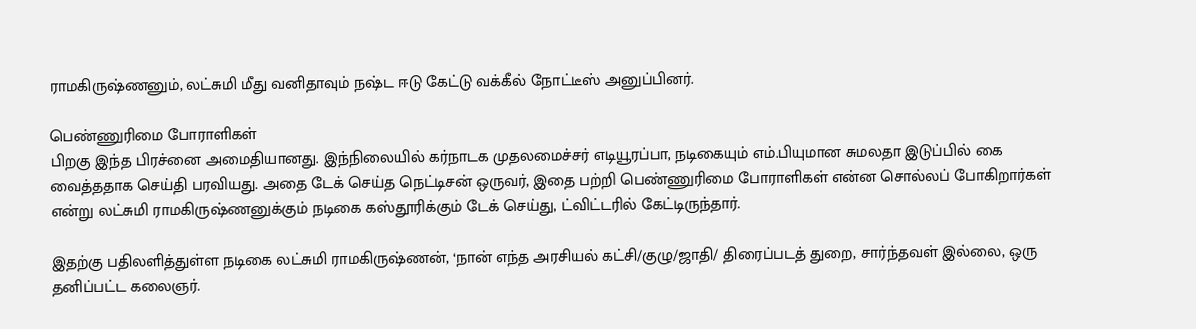ராமகிருஷ்ணனும், லட்சுமி மீது வனிதாவும் நஷ்ட ஈடு கேட்டு வக்கீல் நோட்டீஸ் அனுப்பினர்.

பெண்ணுரிமை போராளிகள்
பிறகு இந்த பிரச்னை அமைதியானது. இந்நிலையில் கர்நாடக முதலமைச்சர் எடியூரப்பா, நடிகையும் எம்.பியுமான சுமலதா இடுப்பில் கை வைத்ததாக செய்தி பரவியது. அதை டேக் செய்த நெட்டிசன் ஒருவர், இதை பற்றி பெண்ணுரிமை போராளிகள் என்ன சொல்லப் போகிறார்கள் என்று லட்சுமி ராமகிருஷ்ணனுக்கும் நடிகை கஸ்தூரிக்கும் டேக் செய்து, ட்விட்டரில் கேட்டிருந்தார்.

இதற்கு பதிலளித்துள்ள நடிகை லட்சுமி ராமகிருஷ்ணன், ‘நான் எந்த அரசியல் கட்சி/குழு/ஜாதி/ திரைப்படத் துறை, சார்ந்தவள் இல்லை, ஒரு தனிப்பட்ட கலைஞர்.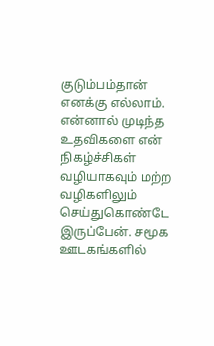குடும்பம்தான் எனக்கு எல்லாம். என்னால் முடிந்த உதவிகளை என் நிகழ்ச்சிகள் வழியாகவும் மற்ற வழிகளிலும் செய்துகொண்டே இருப்பேன். சமூக ஊடகங்களில்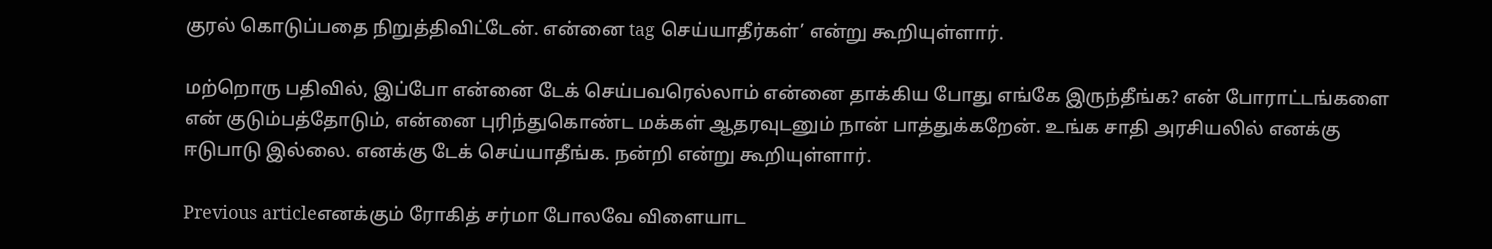குரல் கொடுப்பதை நிறுத்திவிட்டேன். என்னை tag செய்யாதீர்கள்’ என்று கூறியுள்ளார்.

மற்றொரு பதிவில், இப்போ என்னை டேக் செய்பவரெல்லாம் என்னை தாக்கிய போது எங்கே இருந்தீங்க? என் போராட்டங்களை என் குடும்பத்தோடும், என்னை புரிந்துகொண்ட மக்கள் ஆதரவுடனும் நான் பாத்துக்கறேன். உங்க சாதி அரசியலில் எனக்கு ஈடுபாடு இல்லை. எனக்கு டேக் செய்யாதீங்க. நன்றி என்று கூறியுள்ளார்.

Previous articleஎனக்கும் ரோகித் சர்மா போலவே விளையாட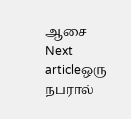ஆசை
Next articleஒரு நபரால்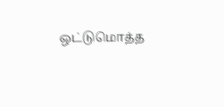ஒட்டுமொத்த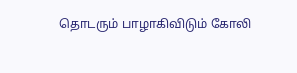தொடரும் பாழாகிவிடும் கோலி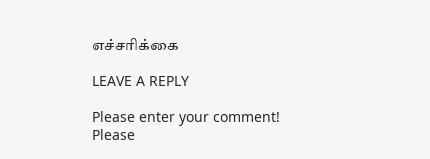எச்சரிக்கை

LEAVE A REPLY

Please enter your comment!
Please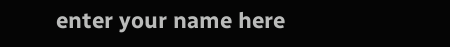enter your name here